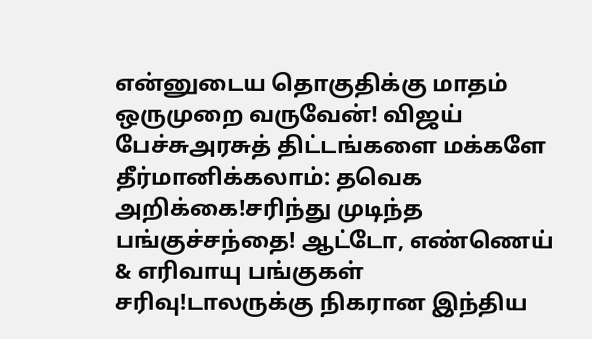என்னுடைய தொகுதிக்கு மாதம் ஒருமுறை வருவேன்! விஜய் பேச்சுஅரசுத் திட்டங்களை மக்களே தீர்மானிக்கலாம்: தவெக அறிக்கை!சரிந்து முடிந்த பங்குச்சந்தை! ஆட்டோ, எண்ணெய் & எரிவாயு பங்குகள் சரிவு!டாலருக்கு நிகரான இந்திய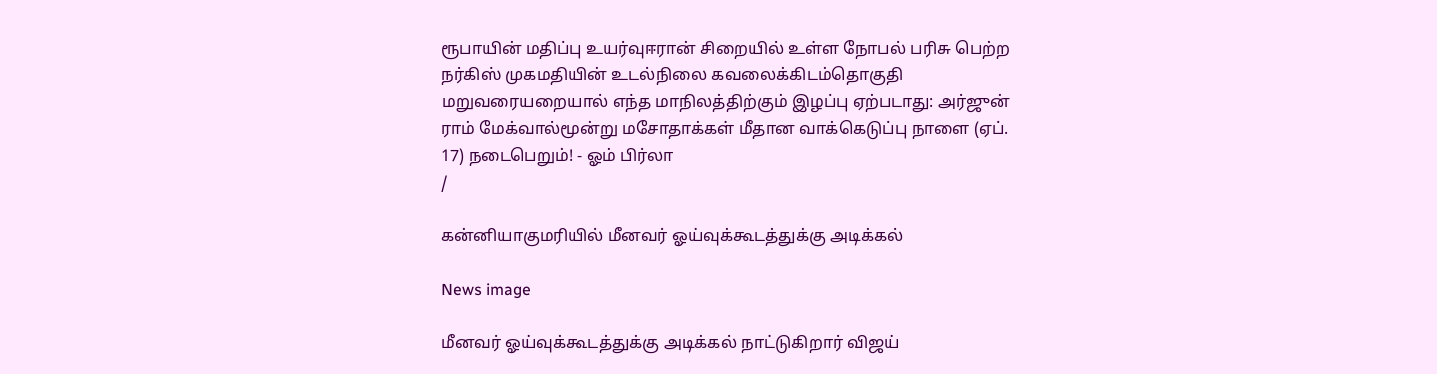ரூபாயின் மதிப்பு உயர்வுஈரான் சிறையில் உள்ள நோபல் பரிசு பெற்ற நர்கிஸ் முகமதியின் உடல்நிலை கவலைக்கிடம்தொகுதி மறுவரையறையால் எந்த மாநிலத்திற்கும் இழப்பு ஏற்படாது: அர்ஜுன் ராம் மேக்வால்மூன்று மசோதாக்கள் மீதான வாக்கெடுப்பு நாளை (ஏப். 17) நடைபெறும்! - ஓம் பிர்லா
/

கன்னியாகுமரியில் மீனவர் ஓய்வுக்கூடத்துக்கு அடிக்கல்

News image

மீனவர் ஓய்வுக்கூடத்துக்கு அடிக்கல் நாட்டுகிறார் விஜய்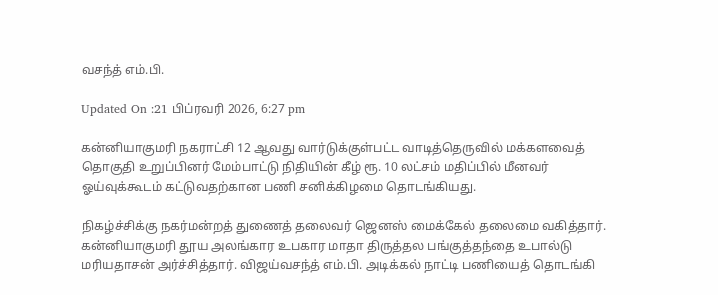வசந்த் எம்.பி.

Updated On :21 பிப்ரவரி 2026, 6:27 pm

கன்னியாகுமரி நகராட்சி 12 ஆவது வார்டுக்குள்பட்ட வாடித்தெருவில் மக்களவைத் தொகுதி உறுப்பினர் மேம்பாட்டு நிதியின் கீழ் ரூ. 10 லட்சம் மதிப்பில் மீனவர் ஓய்வுக்கூடம் கட்டுவதற்கான பணி சனிக்கிழமை தொடங்கியது.

நிகழ்ச்சிக்கு நகர்மன்றத் துணைத் தலைவர் ஜெனஸ் மைக்கேல் தலைமை வகித்தார். கன்னியாகுமரி தூய அலங்கார உபகார மாதா திருத்தல பங்குத்தந்தை உபால்டு மரியதாசன் அர்ச்சித்தார். விஜய்வசந்த் எம்.பி. அடிக்கல் நாட்டி பணியைத் தொடங்கி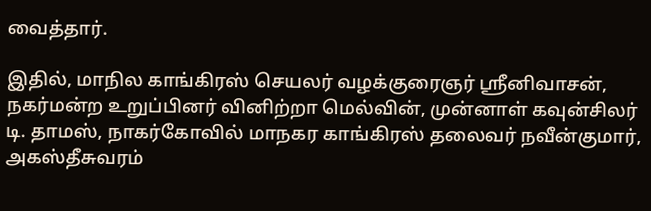வைத்தார்.

இதில், மாநில காங்கிரஸ் செயலர் வழக்குரைஞர் ஸ்ரீனிவாசன், நகர்மன்ற உறுப்பினர் வினிற்றா மெல்வின், முன்னாள் கவுன்சிலர் டி. தாமஸ், நாகர்கோவில் மாநகர காங்கிரஸ் தலைவர் நவீன்குமார், அகஸ்தீசுவரம்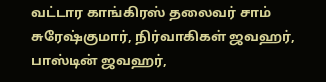வட்டார காங்கிரஸ் தலைவர் சாம் சுரேஷ்குமார், நிர்வாகிகள் ஜவஹர், பாஸ்டின் ஜவஹர்,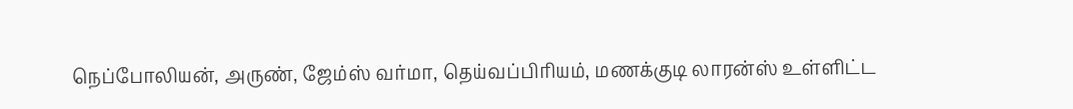நெப்போலியன், அருண், ஜேம்ஸ் வர்மா, தெய்வப்பிரியம், மணக்குடி லாரன்ஸ் உள்ளிட்ட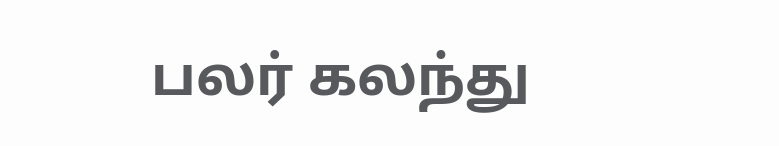பலர் கலந்து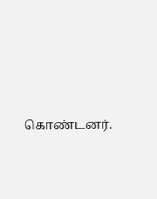கொண்டனர்.